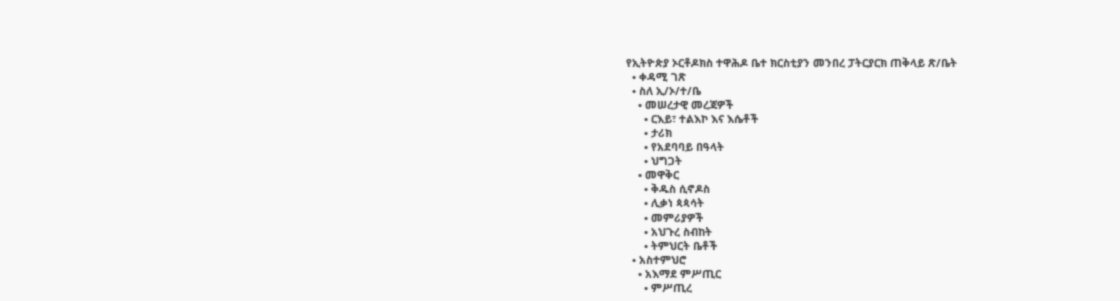የኢትዮጵያ ኦርቶዶክስ ተዋሕዶ ቤተ ክርስቲያን መንበረ ፓትርያርክ ጠቅላይ ጽ/ቤት
  • ቀዳሚ ገጽ
  • ስለ ኢ/ኦ/ተ/ቤ
    • መሠረታዊ መረጃዎች
      • ርእይ፣ ተልእኮ እና እሴቶች
      • ታሪክ
      • የአደባባይ በዓላት
      • ህግጋት
    • መዋቅር
      • ቅዱስ ሲኖዶስ
      • ሊቃነ ጳጳሳት
      • መምሪያዎች
      • አህጉረ ስብከት
      • ትምህርት ቤቶች
  • አስተምህሮ
    • አእማደ ምሥጢር
      • ምሥጢረ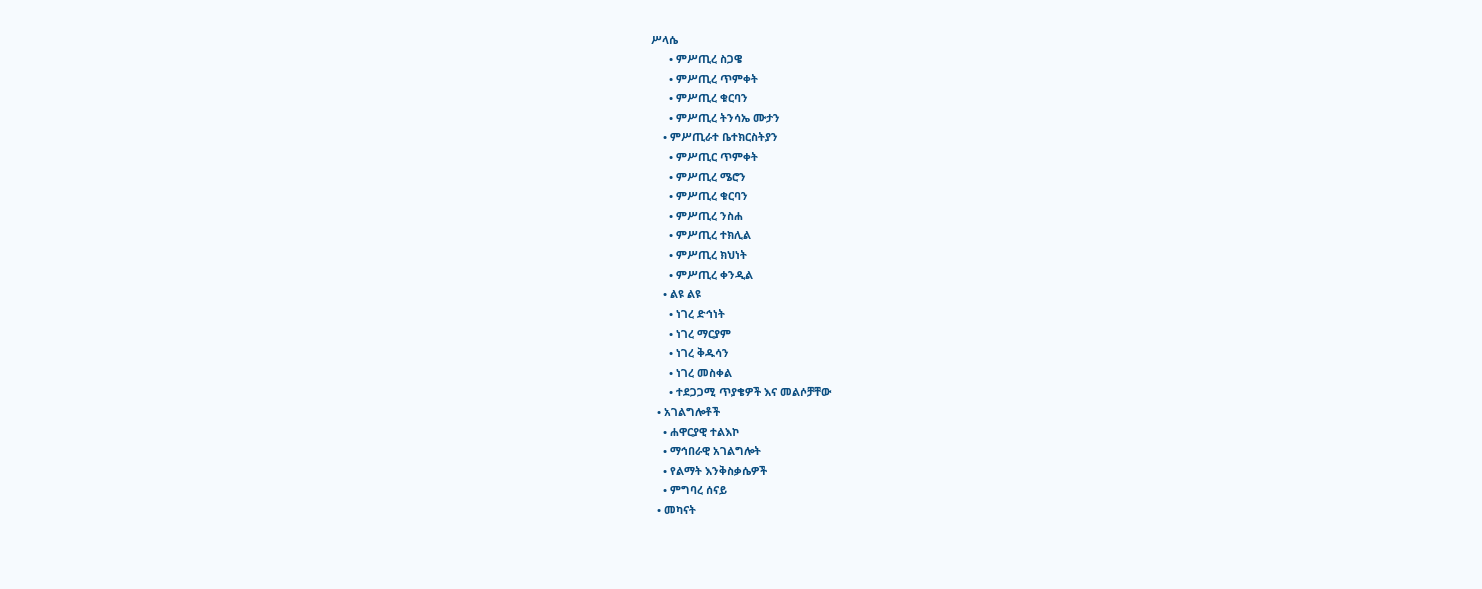ሥላሴ
      • ምሥጢረ ስጋዌ
      • ምሥጢረ ጥምቀት
      • ምሥጢረ ቁርባን
      • ምሥጢረ ትንሳኤ ሙታን
    • ምሥጢራተ ቤተክርስትያን
      • ምሥጢር ጥምቀት
      • ምሥጢረ ሜሮን
      • ምሥጢረ ቁርባን
      • ምሥጢረ ንስሐ
      • ምሥጢረ ተክሊል
      • ምሥጢረ ክህነት
      • ምሥጢረ ቀንዲል
    • ልዩ ልዩ
      • ነገረ ድኅነት
      • ነገረ ማርያም
      • ነገረ ቅዱሳን
      • ነገረ መስቀል
      • ተደጋጋሚ ጥያቄዎች እና መልሶቻቸው
  • አገልግሎቶች
    • ሐዋርያዊ ተልእኮ
    • ማኅበራዊ አገልግሎት
    • የልማት እንቅስቃሴዎች
    • ምግባረ ሰናይ
  • መካናት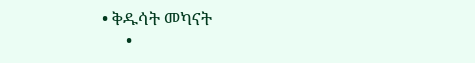• ቅዱሳት መካናት
      •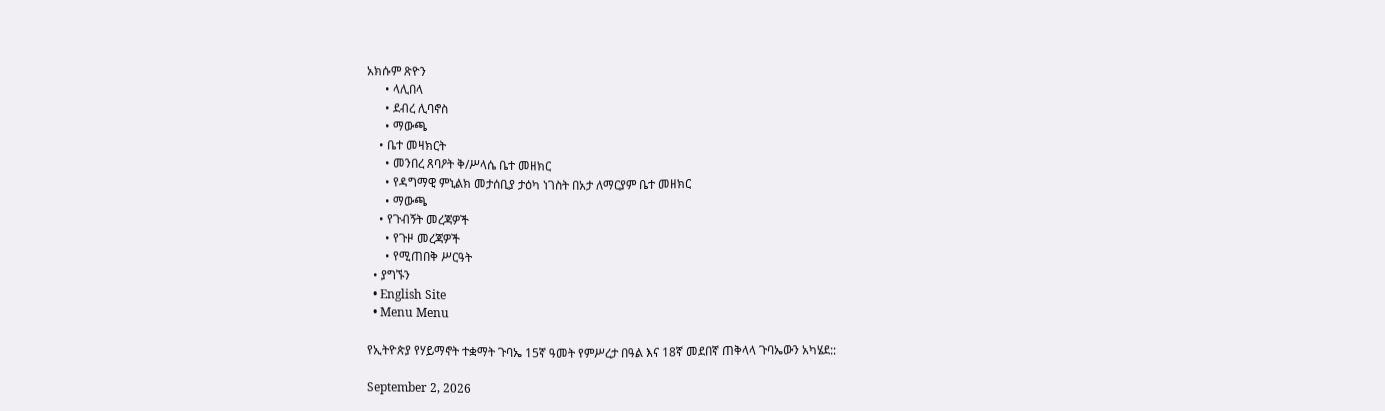አክሱም ጽዮን
      • ላሊበላ
      • ደብረ ሊባኖስ
      • ማውጫ
    • ቤተ መዛክርት
      • መንበረ ጸባዖት ቅ/ሥላሴ ቤተ መዘክር
      • የዳግማዊ ምኒልክ መታሰቢያ ታዕካ ነገስት በአታ ለማርያም ቤተ መዘክር
      • ማውጫ
    • የጉብኝት መረጃዎች
      • የጉዞ መረጃዎች
      • የሚጠበቅ ሥርዓት
  • ያግኙን
  • English Site
  • Menu Menu

የኢትዮጵያ የሃይማኖት ተቋማት ጉባኤ 15ኛ ዓመት የምሥረታ በዓል እና 18ኛ መደበኛ ጠቅላላ ጉባኤውን አካሄደ::

September 2, 2026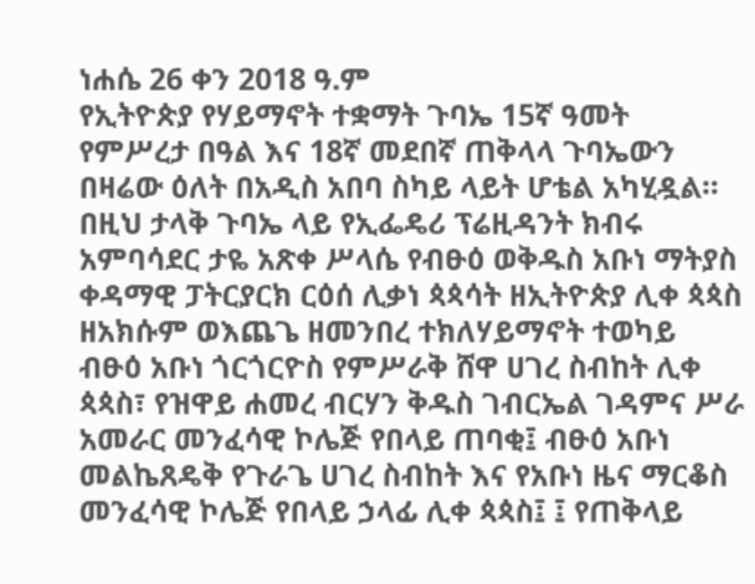ነሐሴ 26 ቀን 2018 ዓ.ም
የኢትዮጵያ የሃይማኖት ተቋማት ጉባኤ 15ኛ ዓመት የምሥረታ በዓል እና 18ኛ መደበኛ ጠቅላላ ጉባኤውን በዛሬው ዕለት በአዲስ አበባ ስካይ ላይት ሆቴል አካሂዷል።
በዚህ ታላቅ ጉባኤ ላይ የኢፌዴሪ ፕሬዚዳንት ክብሩ አምባሳደር ታዬ አጽቀ ሥላሴ የብፁዕ ወቅዱስ አቡነ ማትያስ ቀዳማዊ ፓትርያርክ ርዕሰ ሊቃነ ጳጳሳት ዘኢትዮጵያ ሊቀ ጳጳስ ዘአክሱም ወእጨጌ ዘመንበረ ተክለሃይማኖት ተወካይ ብፁዕ አቡነ ጎርጎርዮስ የምሥራቅ ሸዋ ሀገረ ስብከት ሊቀ ጳጳስ፣ የዝዋይ ሐመረ ብርሃን ቅዱስ ገብርኤል ገዳምና ሥራ አመራር መንፈሳዊ ኮሌጅ የበላይ ጠባቂ፤ ብፁዕ አቡነ መልኬጸዴቅ የጉራጌ ሀገረ ስብከት እና የአቡነ ዜና ማርቆስ መንፈሳዊ ኮሌጅ የበላይ ኃላፊ ሊቀ ጳጳስ፤ ፤ የጠቅላይ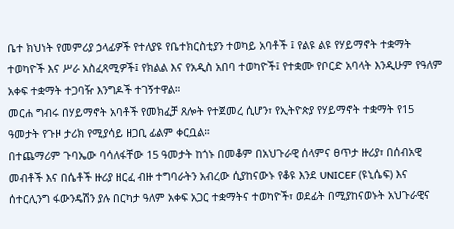ቤተ ክህነት የመምሪያ ኃላፊዎች የተለያዩ የቤተክርስቲያን ተወካይ አባቶች ፤ የልዩ ልዩ የሃይማኖት ተቋማት ተወካዮች እና ሥራ አስፈጻሚዎች፤ የክልል እና የአዲስ አበባ ተወካዮች፤ የተቋሙ የቦርድ አባላት እንዲሁም የዓለም አቀፍ ተቋማት ተጋባዥ እንግዶች ተገኝተዋል።
መርሐ ግብሩ በሃይማኖት አባቶች የመክፈቻ ጸሎት የተጀመረ ሲሆን፣ የኢትዮጵያ የሃይማኖት ተቋማት የ15 ዓመታት የጉዞ ታሪክ የሚያሳይ ዘጋቢ ፊልም ቀርቧል።
በተጨማሪም ጉባኤው ባሳለፋቸው 15 ዓመታት ከጎኑ በመቆም በአህጉራዊ ሰላምና ፀጥታ ዙሪያ፣ በሰብአዊ መብቶች እና በሴቶች ዙሪያ ዘርፈ ብዙ ተግባራትን አብረው ሲያከናውኑ የቆዩ እንደ UNICEF (ዩኒሴፍ) እና ሰተርሊንግ ፋውንዴሽን ያሉ በርካታ ዓለም አቀፍ አጋር ተቋማትና ተወካዮች፣ ወደፊት በሚያከናወኑት አህጉራዊና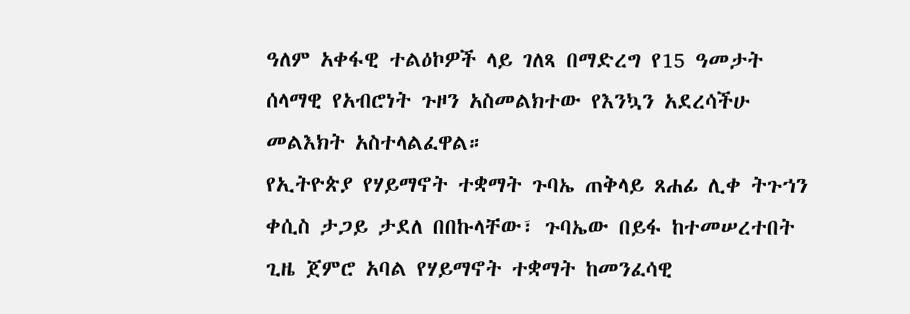ዓለም አቀፋዊ ተልዕኮዎች ላይ ገለጻ በማድረግ የ15 ዓመታት ሰላማዊ የአብሮነት ጉዞን አስመልክተው የእንኳን አደረሳችሁ መልእክት አስተላልፈዋል።
የኢትዮጵያ የሃይማኖት ተቋማት ጉባኤ ጠቅላይ ጸሐፊ ሊቀ ትጉኀን ቀሲስ ታጋይ ታደለ በበኩላቸው፣ ጉባኤው በይፋ ከተመሠረተበት ጊዜ ጀምሮ አባል የሃይማኖት ተቋማት ከመንፈሳዊ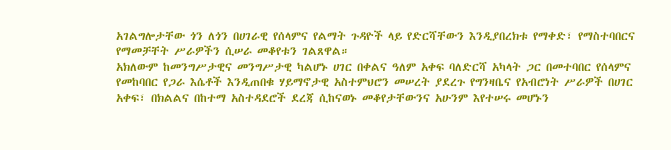አገልግሎታቸው ጎን ለጎን በሀገራዊ የሰላምና የልማት ጉዳዮች ላይ የድርሻቸውን እንዲያበረክቱ የማቀድ፣ የማስተባበርና የማመቻቸት ሥራዎችን ሲሠራ መቆየቱን ገልጸዋል።
አክለውም ከመንግሥታዊና መንግሥታዊ ካልሆኑ ሀገር በቀልና ዓለም አቀፍ ባለድርሻ አካላት ጋር በመተባበር የሰላምና የመከባበር የጋራ እሴቶች እንዲጠበቁ ሃይማኖታዊ አስተምህሮን መሠረት ያደረጉ የግንዛቤና የአብሮነት ሥራዎች በሀገር አቀፍ፣ በክልልና በከተማ አስተዳደሮች ደረጃ ሲከናወኑ መቆየታቸውንና አሁንም እየተሠሩ መሆኑን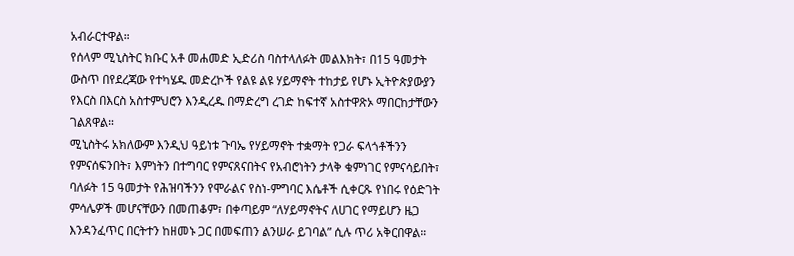አብራርተዋል።
የሰላም ሚኒስትር ክቡር አቶ መሐመድ ኢድሪስ ባስተላለፉት መልእክት፣ በ15 ዓመታት ውስጥ በየደረጃው የተካሄዱ መድረኮች የልዩ ልዩ ሃይማኖት ተከታይ የሆኑ ኢትዮጵያውያን የእርስ በእርስ አስተምህሮን እንዲረዱ በማድረግ ረገድ ከፍተኛ አስተዋጽኦ ማበርከታቸውን ገልጸዋል።
ሚኒስትሩ አክለውም እንዲህ ዓይነቱ ጉባኤ የሃይማኖት ተቋማት የጋራ ፍላጎቶችንን የምናሰፍንበት፣ እምነትን በተግባር የምናጸናበትና የአብሮነትን ታላቅ ቁምነገር የምናሳይበት፣ ባለፉት 15 ዓመታት የሕዝባችንን የሞራልና የስነ-ምግባር እሴቶች ሲቀርጹ የነበሩ የዕድገት ምሳሌዎች መሆናቸውን በመጠቆም፣ በቀጣይም “ለሃይማኖትና ለሀገር የማይሆን ዜጋ እንዳንፈጥር በርትተን ከዘመኑ ጋር በመፍጠን ልንሠራ ይገባል” ሲሉ ጥሪ አቅርበዋል።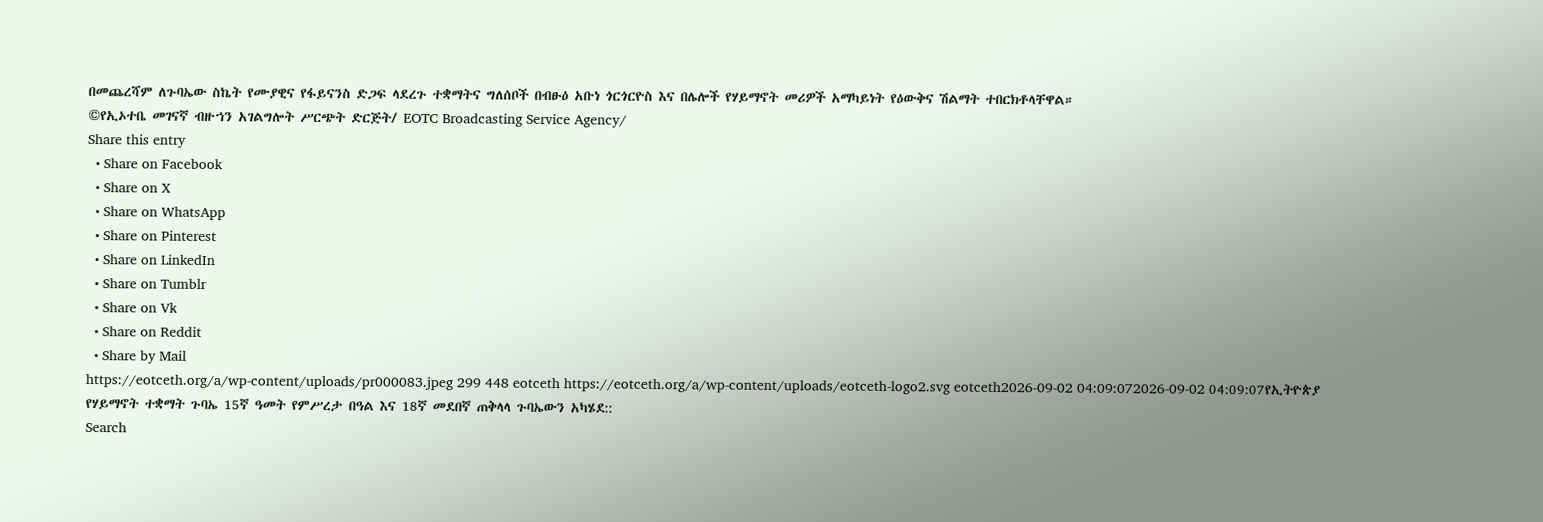በመጨረሻም ለጉባኤው ስኬት የሙያዊና የፋይናንስ ድጋፍ ላደረጉ ተቋማትና ግለሰቦች በብፁዕ አቡነ ጎርጎርዮስ እና በሌሎች የሃይማኖት መሪዎች አማካይነት የዕውቅና ሽልማት ተበርክቶላቸዋል።
©የኢኦተቤ መገናኛ ብዙኀን አገልግሎት ሥርጭት ድርጅት/ EOTC Broadcasting Service Agency/
Share this entry
  • Share on Facebook
  • Share on X
  • Share on WhatsApp
  • Share on Pinterest
  • Share on LinkedIn
  • Share on Tumblr
  • Share on Vk
  • Share on Reddit
  • Share by Mail
https://eotceth.org/a/wp-content/uploads/pr000083.jpeg 299 448 eotceth https://eotceth.org/a/wp-content/uploads/eotceth-logo2.svg eotceth2026-09-02 04:09:072026-09-02 04:09:07የኢትዮጵያ የሃይማኖት ተቋማት ጉባኤ 15ኛ ዓመት የምሥረታ በዓል እና 18ኛ መደበኛ ጠቅላላ ጉባኤውን አካሄደ::
Search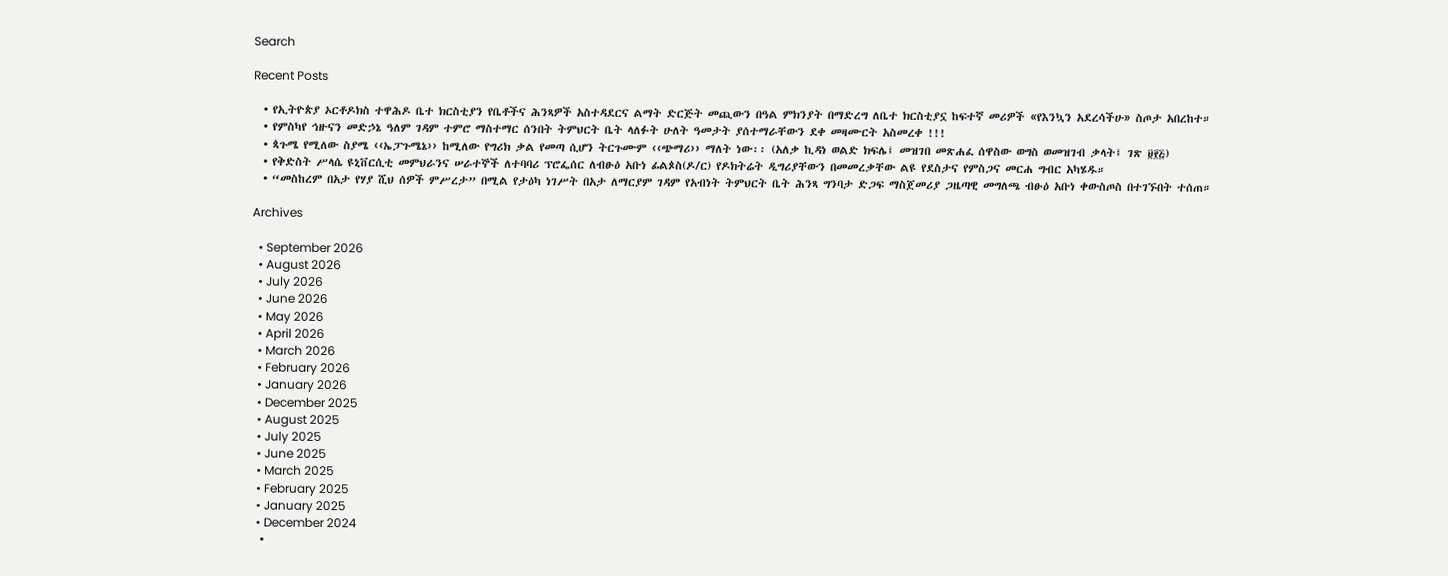Search

Recent Posts

  • የኢትዮጵያ ኦርቶዶክስ ተዋሕዶ ቤተ ክርስቲያን የቤቶችና ሕንጻዎች አስተዳደርና ልማት ድርጅት መጪውን በዓል ምክንያት በማድረግ ለቤተ ክርስቲያኗ ከፍተኛ መሪዎች «የእንኳን አደረሳችሁ» ስጦታ አበረከተ።
  • የምስካየ ኅዙናን መድኃኔ ዓለም ገዳም ተምሮ ማስተማር ሰንበት ትምህርት ቤት ላለፉት ሁለት ዓመታት ያሰተማራቸውን ደቀ መዛሙርት አስመረቀ !!!
  • ጳጉሜ የሚለው ስያሜ ‹‹ኤፓጉሜኔ›› ከሚለው የግሪክ ቃል የመጣ ሲሆን ትርጉሙም ‹‹ጭማሪ›› ማለት ነው፡፡ (አለቃ ኪዳነ ወልድ ክፍሌ፤ መዝገበ መጽሐፈ ሰዋስው ወግስ ወመዝገብ ቃላት፤ ገጽ ፱፻፭)
  • የቅድስት ሥላሴ ዩኒቨርሲቲ መምህራንና ሠራተኞች ለተባባሪ ፕሮፌሰር ለብፁዕ አቡነ ፊልጶስ(ዶ/ር) የዶክትሬት ዲግሪያቸውን በመመረቃቸው ልዩ የደስታና የምስጋና መርሐ ግብር አካሄዱ።
  • “መስከረም በአታ የሃያ ሺህ ሰዎች ምሥረታ” በሚል የታዕካ ነገሥት በአታ ለማርያም ገዳም የአብነት ትምህርት ቤት ሕንጻ ግንባታ ድጋፍ ማስጀመሪያ ጋዜጣዊ መግለጫ ብፁዕ አቡነ ቀውስጦስ በተገኙበት ተሰጠ።

Archives

  • September 2026
  • August 2026
  • July 2026
  • June 2026
  • May 2026
  • April 2026
  • March 2026
  • February 2026
  • January 2026
  • December 2025
  • August 2025
  • July 2025
  • June 2025
  • March 2025
  • February 2025
  • January 2025
  • December 2024
  •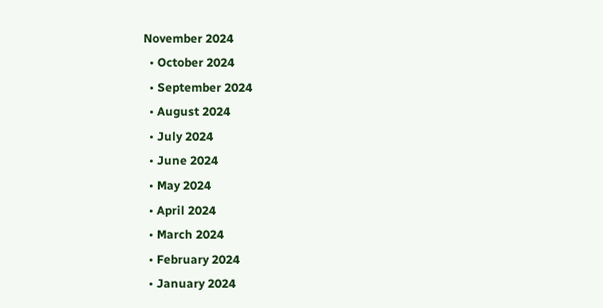November 2024
  • October 2024
  • September 2024
  • August 2024
  • July 2024
  • June 2024
  • May 2024
  • April 2024
  • March 2024
  • February 2024
  • January 2024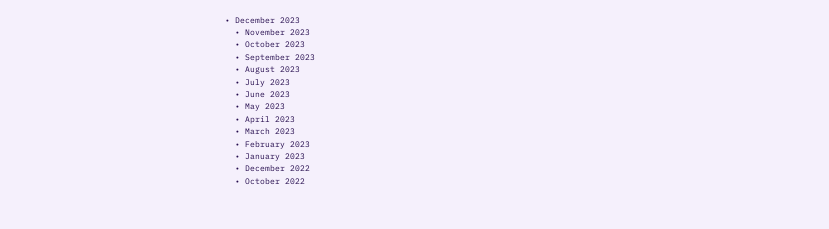• December 2023
  • November 2023
  • October 2023
  • September 2023
  • August 2023
  • July 2023
  • June 2023
  • May 2023
  • April 2023
  • March 2023
  • February 2023
  • January 2023
  • December 2022
  • October 2022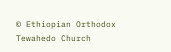© Ethiopian Orthodox Tewahedo Church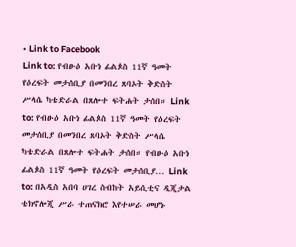• Link to Facebook
Link to: የብፁዕ አቡነ ፊልጶስ 11ኛ ዓመት የዕረፍት መታሰቢያ በመንበረ ጸባኦት ቅድስት ሥላሴ ካቴድራል በጸሎተ ፍትሐት ታሰበ። Link to: የብፁዕ አቡነ ፊልጶስ 11ኛ ዓመት የዕረፍት መታሰቢያ በመንበረ ጸባኦት ቅድስት ሥላሴ ካቴድራል በጸሎተ ፍትሐት ታሰበ። የብፁዕ አቡነ ፊልጶስ 11ኛ ዓመት የዕረፍት መታሰቢያ... Link to: በአዲስ አበባ ሀገረ ስብከት አይሲቲና ዲጂታል ቴክኖሎጂ ሥራ ተጠናክሮ እየተሠራ መሆኑ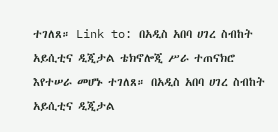ተገለጸ። Link to: በአዲስ አበባ ሀገረ ስብከት አይሲቲና ዲጂታል ቴክኖሎጂ ሥራ ተጠናክሮ እየተሠራ መሆኑ ተገለጸ። በአዲስ አበባ ሀገረ ስብከት አይሲቲና ዲጂታል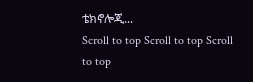ቴክኖሎጂ...
Scroll to top Scroll to top Scroll to top